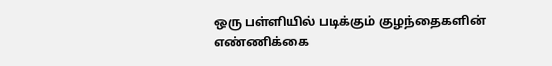ஒரு பள்ளியில் படிக்கும் குழந்தைகளின் எண்ணிக்கை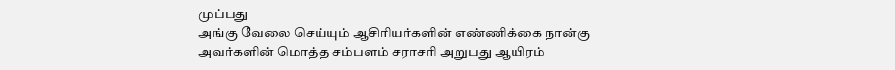முப்பது
அங்கு வேலை செய்யும் ஆசிரியர்களின் எண்ணிக்கை நான்கு
அவர்களின் மொத்த சம்பளம் சராசரி அறுபது ஆயிரம்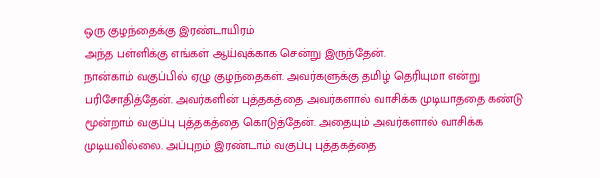ஒரு குழந்தைக்கு இரண்டாயிரம்
அந்த பள்ளிக்கு எங்கள் ஆய்வுக்காக சென்று இருந்தேன்.
நான்காம் வகுப்பில் ஏழு குழந்தைகள். அவர்களுக்கு தமிழ் தெரியுமா என்று பரிசோதித்தேன். அவர்களின் புத்தகத்தை அவர்களால் வாசிக்க முடியாததை கண்டு மூன்றாம் வகுப்பு புத்தகத்தை கொடுத்தேன். அதையும் அவர்களால் வாசிக்க முடியவில்லை. அப்புறம் இரண்டாம் வகுப்பு புத்தகத்தை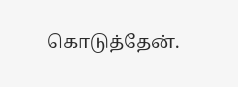கொடுத்தேன்.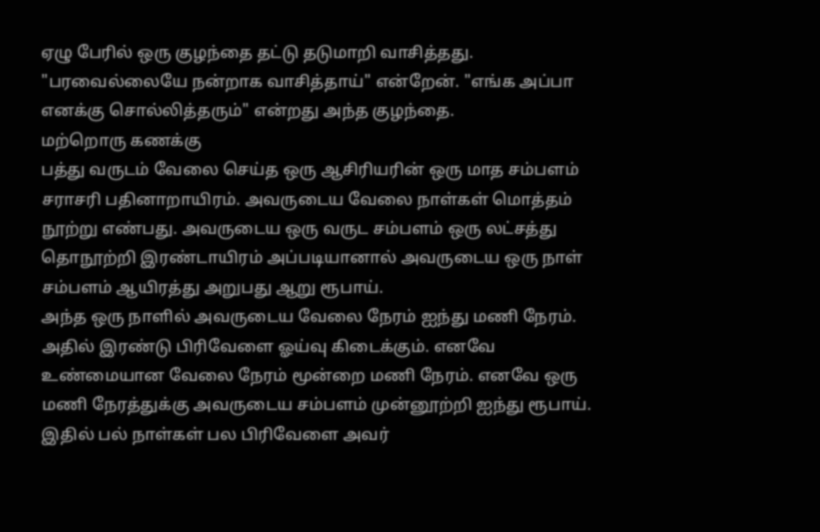ஏழு பேரில் ஒரு குழந்தை தட்டு தடுமாறி வாசித்தது. "பரவைல்லையே நன்றாக வாசித்தாய்" என்றேன். "எங்க அப்பா எனக்கு சொல்லித்தரும்" என்றது அந்த குழந்தை.
மற்றொரு கணக்கு
பத்து வருடம் வேலை செய்த ஒரு ஆசிரியரின் ஒரு மாத சம்பளம் சராசரி பதினாறாயிரம். அவருடைய வேலை நாள்கள் மொத்தம் நூற்று எண்பது. அவருடைய ஒரு வருட சம்பளம் ஒரு லட்சத்து தொநூற்றி இரண்டாயிரம் அப்படியானால் அவருடைய ஒரு நாள் சம்பளம் ஆயிரத்து அறுபது ஆறு ரூபாய்.
அந்த ஒரு நாளில் அவருடைய வேலை நேரம் ஐந்து மணி நேரம். அதில் இரண்டு பிரிவேளை ஓய்வு கிடைக்கும். எனவே உண்மையான வேலை நேரம் மூன்றை மணி நேரம். எனவே ஒரு மணி நேரத்துக்கு அவருடைய சம்பளம் முன்னூற்றி ஐந்து ரூபாய். இதில் பல் நாள்கள் பல பிரிவேளை அவர்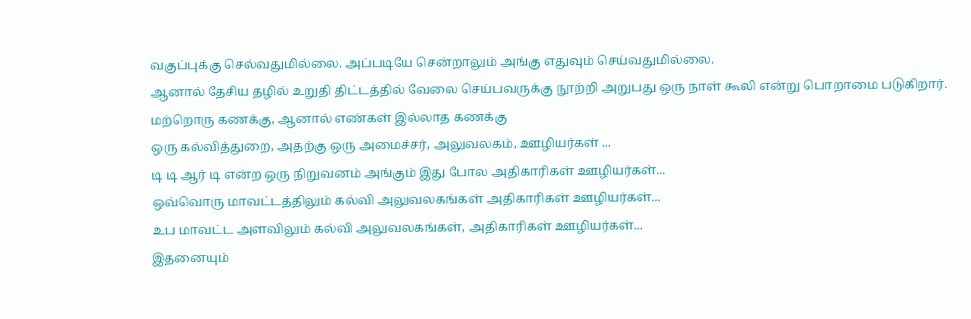வகுப்புக்கு செல்வதுமில்லை. அப்படியே சென்றாலும் அங்கு எதுவும் செய்வதுமில்லை.
ஆனால் தேசிய தழில் உறுதி திட்டத்தில் வேலை செய்பவருக்கு நூற்றி அறுபது ஒரு நாள் கூலி என்று பொறாமை படுகிறார்.
மற்றொரு கணக்கு, ஆனால் எண்கள் இல்லாத கணக்கு
ஒரு கல்வித்துறை, அதற்கு ஒரு அமைச்சர், அலுவலகம், ஊழியர்கள் ...
டி டி ஆர் டி என்ற ஒரு நிறுவனம் அங்கும் இது போல அதிகாரிகள் ஊழியர்கள்...
ஒவ்வொரு மாவட்டத்திலும் கல்வி அலுவலகங்கள் அதிகாரிகள் ஊழியர்கள்...
உப மாவட்ட அளவிலும் கல்வி அலுவலகங்கள், அதிகாரிகள் ஊழியர்கள்...
இதனையும்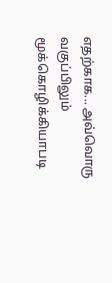எதற்காக... அவ்வொரு வகுப்பிலும் மூக்கொழிக்கியாபடி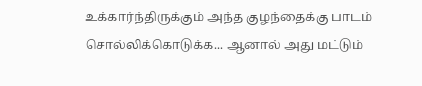உக்கார்ந்திருக்கும் அந்த குழந்தைக்கு பாடம் சொல்லிக்கொடுக்க... ஆனால் அது மட்டும்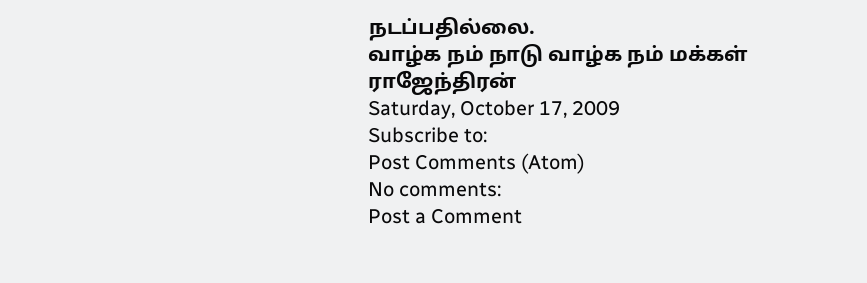நடப்பதில்லை.
வாழ்க நம் நாடு வாழ்க நம் மக்கள்
ராஜேந்திரன்
Saturday, October 17, 2009
Subscribe to:
Post Comments (Atom)
No comments:
Post a Comment